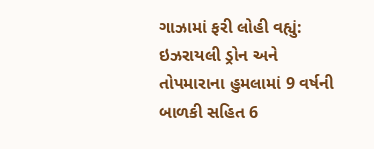ગાઝામાં ફરી લોહી વહ્યું: ઇઝરાયલી ડ્રોન અને તોપમારાના હુમલામાં 9 વર્ષની બાળકી સહિત 6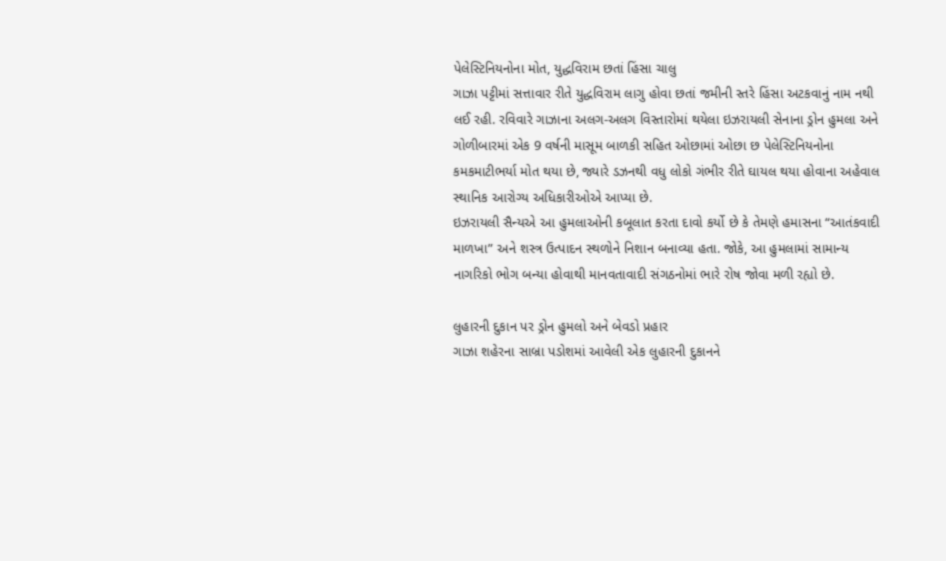પેલેસ્ટિનિયનોના મોત, યુદ્ધવિરામ છતાં હિંસા ચાલુ
ગાઝા પટ્ટીમાં સત્તાવાર રીતે યુદ્ધવિરામ લાગુ હોવા છતાં જમીની સ્તરે હિંસા અટકવાનું નામ નથી લઈ રહી. રવિવારે ગાઝાના અલગ-અલગ વિસ્તારોમાં થયેલા ઇઝરાયલી સેનાના ડ્રોન હુમલા અને ગોળીબારમાં એક 9 વર્ષની માસૂમ બાળકી સહિત ઓછામાં ઓછા છ પેલેસ્ટિનિયનોના કમકમાટીભર્યા મોત થયા છે, જ્યારે ડઝનથી વધુ લોકો ગંભીર રીતે ઘાયલ થયા હોવાના અહેવાલ સ્થાનિક આરોગ્ય અધિકારીઓએ આપ્યા છે.
ઇઝરાયલી સૈન્યએ આ હુમલાઓની કબૂલાત કરતા દાવો કર્યો છે કે તેમણે હમાસના “આતંકવાદી માળખા” અને શસ્ત્ર ઉત્પાદન સ્થળોને નિશાન બનાવ્યા હતા. જોકે, આ હુમલામાં સામાન્ય નાગરિકો ભોગ બન્યા હોવાથી માનવતાવાદી સંગઠનોમાં ભારે રોષ જોવા મળી રહ્યો છે.

લુહારની દુકાન પર ડ્રોન હુમલો અને બેવડો પ્રહાર
ગાઝા શહેરના સાબ્રા પડોશમાં આવેલી એક લુહારની દુકાનને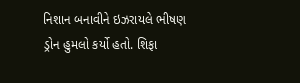નિશાન બનાવીને ઇઝરાયલે ભીષણ ડ્રોન હુમલો કર્યો હતો. શિફા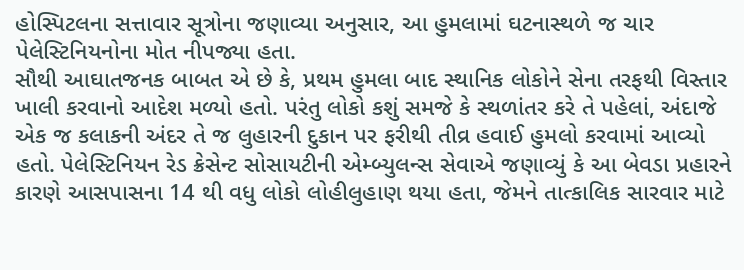હોસ્પિટલના સત્તાવાર સૂત્રોના જણાવ્યા અનુસાર, આ હુમલામાં ઘટનાસ્થળે જ ચાર પેલેસ્ટિનિયનોના મોત નીપજ્યા હતા.
સૌથી આઘાતજનક બાબત એ છે કે, પ્રથમ હુમલા બાદ સ્થાનિક લોકોને સેના તરફથી વિસ્તાર ખાલી કરવાનો આદેશ મળ્યો હતો. પરંતુ લોકો કશું સમજે કે સ્થળાંતર કરે તે પહેલાં, અંદાજે એક જ કલાકની અંદર તે જ લુહારની દુકાન પર ફરીથી તીવ્ર હવાઈ હુમલો કરવામાં આવ્યો હતો. પેલેસ્ટિનિયન રેડ ક્રેસેન્ટ સોસાયટીની એમ્બ્યુલન્સ સેવાએ જણાવ્યું કે આ બેવડા પ્રહારને કારણે આસપાસના 14 થી વધુ લોકો લોહીલુહાણ થયા હતા, જેમને તાત્કાલિક સારવાર માટે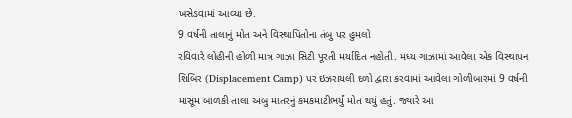ખસેડવામાં આવ્યા છે.
9 વર્ષની તાલાનું મોત અને વિસ્થાપિતોના તંબુ પર હુમલો
રવિવારે લોહીની હોળી માત્ર ગાઝા સિટી પૂરતી મર્યાદિત નહોતી. મધ્ય ગાઝામાં આવેલા એક વિસ્થાપન શિબિર (Displacement Camp) પર ઇઝરાયલી દળો દ્વારા કરવામાં આવેલા ગોળીબારમાં 9 વર્ષની માસૂમ બાળકી તાલા અબુ માતરનું કમકમાટીભર્યું મોત થયું હતું. જ્યારે આ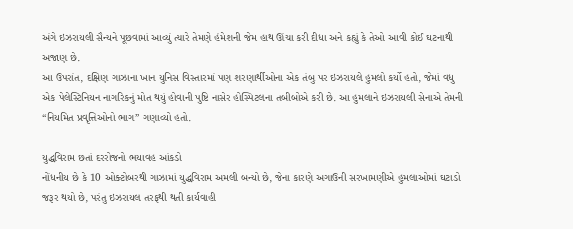અંગે ઇઝરાયલી સૈન્યને પૂછવામાં આવ્યું ત્યારે તેમણે હંમેશની જેમ હાથ ઊંચા કરી દીધા અને કહ્યું કે તેઓ આવી કોઈ ઘટનાથી અજાણ છે.
આ ઉપરાંત, દક્ષિણ ગાઝાના ખાન યુનિસ વિસ્તારમાં પણ શરણાર્થીઓના એક તંબુ પર ઇઝરાયલે હુમલો કર્યો હતો, જેમાં વધુ એક પેલેસ્ટિનિયન નાગરિકનું મોત થયું હોવાની પુષ્ટિ નાસેર હોસ્પિટલના તબીબોએ કરી છે. આ હુમલાને ઇઝરાયલી સેનાએ તેમની “નિયમિત પ્રવૃત્તિઓનો ભાગ” ગણાવ્યો હતો.

યુદ્ધવિરામ છતાં દરરોજનો ભયાવહ આંકડો
નોંધનીય છે કે 10 ઓક્ટોબરથી ગાઝામાં યુદ્ધવિરામ અમલી બન્યો છે, જેના કારણે અગાઉની સરખામણીએ હુમલાઓમાં ઘટાડો જરૂર થયો છે, પરંતુ ઇઝરાયલ તરફથી થતી કાર્યવાહી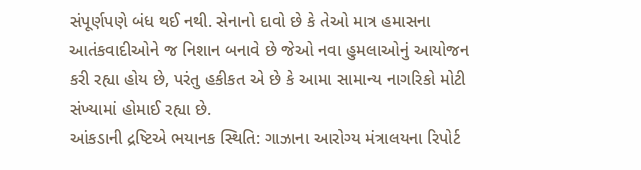સંપૂર્ણપણે બંધ થઈ નથી. સેનાનો દાવો છે કે તેઓ માત્ર હમાસના આતંકવાદીઓને જ નિશાન બનાવે છે જેઓ નવા હુમલાઓનું આયોજન કરી રહ્યા હોય છે, પરંતુ હકીકત એ છે કે આમા સામાન્ય નાગરિકો મોટી સંખ્યામાં હોમાઈ રહ્યા છે.
આંકડાની દ્રષ્ટિએ ભયાનક સ્થિતિ: ગાઝાના આરોગ્ય મંત્રાલયના રિપોર્ટ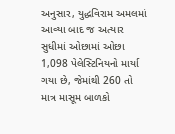અનુસાર, યુદ્ધવિરામ અમલમાં આવ્યા બાદ જ અત્યાર સુધીમાં ઓછામાં ઓછા 1,098 પેલેસ્ટિનિયનો માર્યા ગયા છે, જેમાંથી 260 તો માત્ર માસૂમ બાળકો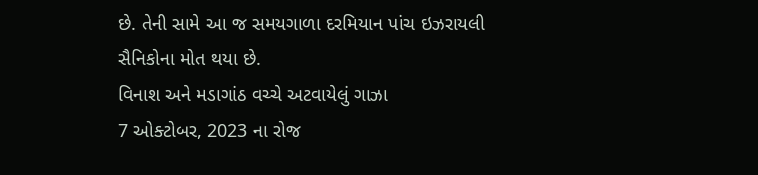છે. તેની સામે આ જ સમયગાળા દરમિયાન પાંચ ઇઝરાયલી સૈનિકોના મોત થયા છે.
વિનાશ અને મડાગાંઠ વચ્ચે અટવાયેલું ગાઝા
7 ઓક્ટોબર, 2023 ના રોજ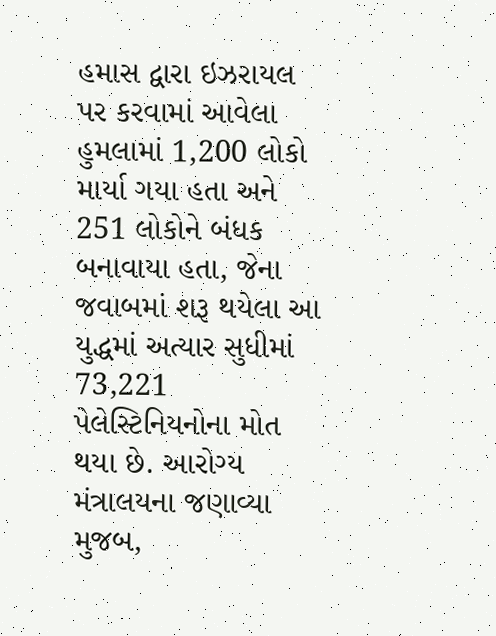હમાસ દ્વારા ઇઝરાયલ પર કરવામાં આવેલા હુમલામાં 1,200 લોકો માર્યા ગયા હતા અને 251 લોકોને બંધક બનાવાયા હતા, જેના જવાબમાં શરૂ થયેલા આ યુદ્ધમાં અત્યાર સુધીમાં 73,221 પેલેસ્ટિનિયનોના મોત થયા છે. આરોગ્ય મંત્રાલયના જણાવ્યા મુજબ,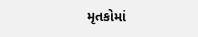મૃતકોમાં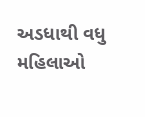અડધાથી વધુ મહિલાઓ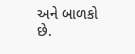અને બાળકો છે.